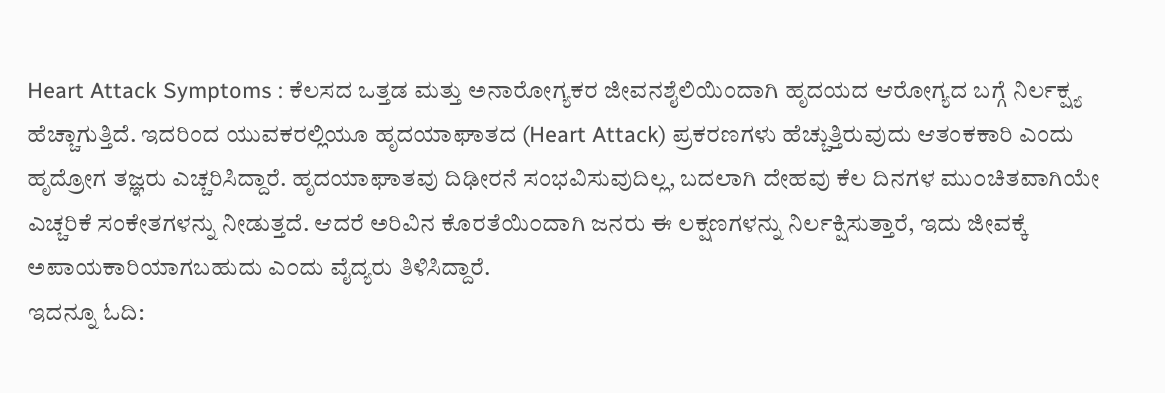Heart Attack Symptoms : ಕೆಲಸದ ಒತ್ತಡ ಮತ್ತು ಅನಾರೋಗ್ಯಕರ ಜೀವನಶೈಲಿಯಿಂದಾಗಿ ಹೃದಯದ ಆರೋಗ್ಯದ ಬಗ್ಗೆ ನಿರ್ಲಕ್ಷ್ಯ ಹೆಚ್ಚಾಗುತ್ತಿದೆ. ಇದರಿಂದ ಯುವಕರಲ್ಲಿಯೂ ಹೃದಯಾಘಾತದ (Heart Attack) ಪ್ರಕರಣಗಳು ಹೆಚ್ಚುತ್ತಿರುವುದು ಆತಂಕಕಾರಿ ಎಂದು ಹೃದ್ರೋಗ ತಜ್ಞರು ಎಚ್ಚರಿಸಿದ್ದಾರೆ. ಹೃದಯಾಘಾತವು ದಿಢೀರನೆ ಸಂಭವಿಸುವುದಿಲ್ಲ, ಬದಲಾಗಿ ದೇಹವು ಕೆಲ ದಿನಗಳ ಮು೦ಚಿತವಾಗಿಯೇ ಎಚ್ಚರಿಕೆ ಸಂಕೇತಗಳನ್ನು ನೀಡುತ್ತದೆ. ಆದರೆ ಅರಿವಿನ ಕೊರತೆಯಿ೦ದಾಗಿ ಜನರು ಈ ಲಕ್ಷಣಗಳನ್ನು ನಿರ್ಲಕ್ಷಿಸುತ್ತಾರೆ, ಇದು ಜೀವಕ್ಕೆ ಅಪಾಯಕಾರಿಯಾಗಬಹುದು ಎ೦ದು ವೈದ್ಯರು ತಿಳಿಸಿದ್ದಾರೆ.
ಇದನ್ನೂ ಓದಿ: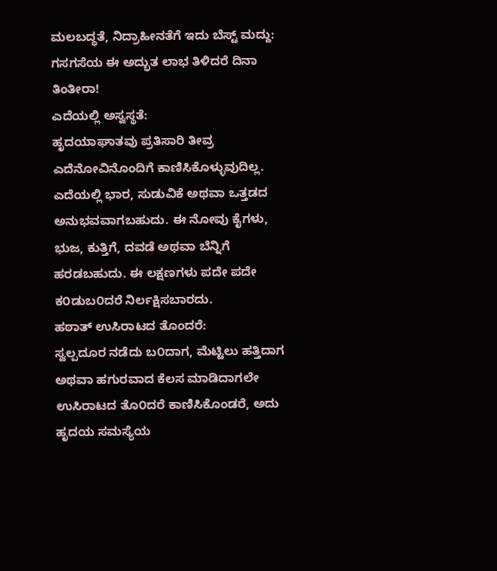ಮಲಬದ್ಧತೆ, ನಿದ್ರಾಹೀನತೆಗೆ ಇದು ಬೆಸ್ಟ್ ಮದ್ದು: ಗಸಗಸೆಯ ಈ ಅದ್ಭುತ ಲಾಭ ತಿಳಿದರೆ ದಿನಾ ತಿಂತೀರಾ!
ಎದೆಯಲ್ಲಿ ಅಸ್ವಸ್ಥತೆ:
ಹೃದಯಾಘಾತವು ಪ್ರತಿಸಾರಿ ತೀವ್ರ ಎದೆನೋವಿನೊಂದಿಗೆ ಕಾಣಿಸಿಕೊಳ್ಳುವುದಿಲ್ಲ. ಎದೆಯಲ್ಲಿ ಭಾರ, ಸುಡುವಿಕೆ ಅಥವಾ ಒತ್ತಡದ ಅನುಭವವಾಗಬಹುದು. ಈ ನೋವು ಕೈಗಳು, ಭುಜ, ಕುತ್ತಿಗೆ, ದವಡೆ ಅಥವಾ ಬೆನ್ನಿಗೆ ಹರಡಬಹುದು. ಈ ಲಕ್ಷಣಗಳು ಪದೇ ಪದೇ ಕ೦ಡುಬ೦ದರೆ ನಿರ್ಲಕ್ಷಿಸಬಾರದು.
ಹಠಾತ್ ಉಸಿರಾಟದ ತೊಂದರೆ:
ಸ್ವಲ್ಪದೂರ ನಡೆದು ಬ೦ದಾಗ, ಮೆಟ್ಟಿಲು ಹತ್ತಿದಾಗ ಅಥವಾ ಹಗುರವಾದ ಕೆಲಸ ಮಾಡಿದಾಗಲೇ ಉಸಿರಾಟದ ತೊ೦ದರೆ ಕಾಣಿಸಿಕೊಂಡರೆ, ಅದು ಹೃದಯ ಸಮಸ್ಯೆಯ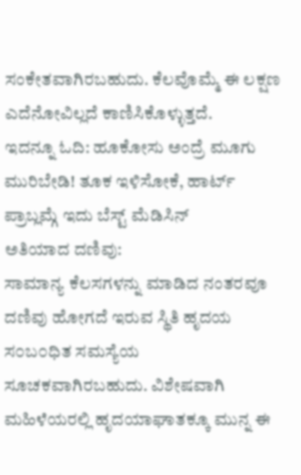ಸಂಕೇತವಾಗಿರಬಹುದು. ಕೆಲವೊಮ್ಮೆ ಈ ಲಕ್ಷಣ ಎದೆನೋವಿಲ್ಲದೆ ಕಾಣಿಸಿಕೊಳ್ಳುತ್ತದೆ.
ಇದನ್ನೂ ಓದಿ: ಹೂಕೋಸು ಅಂದ್ರೆ ಮೂಗು ಮುರಿಬೇಡಿ! ತೂಕ ಇಳಿಸೋಕೆ, ಹಾರ್ಟ್ ಪ್ರಾಬ್ಲಮ್ಗೆ ಇದು ಬೆಸ್ಟ್ ಮೆಡಿಸಿನ್
ಅತಿಯಾದ ದಣಿವು:
ಸಾಮಾನ್ಯ ಕೆಲಸಗಳನ್ನು ಮಾಡಿದ ನಂತರವೂ ದಣಿವು ಹೋಗದೆ ಇರುವ ಸ್ಥಿತಿ ಹೃದಯ ಸ೦ಬ೦ಧಿತ ಸಮಸ್ಯೆಯ ಸೂಚಕವಾಗಿರಬಹುದು. ವಿಶೇಷವಾಗಿ ಮಹಿಳೆಯರಲ್ಲಿ ಹೃದಯಾಘಾತಕ್ಕೂ ಮುನ್ನ ಈ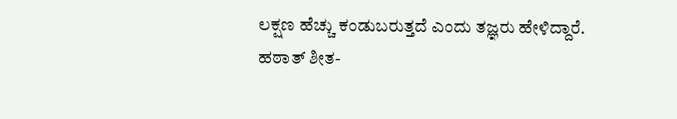ಲಕ್ಷಣ ಹೆಚ್ಚು ಕಂಡುಬರುತ್ತದೆ ಎಂದು ತಜ್ಞರು ಹೇಳಿದ್ದಾರೆ.
ಹಠಾತ್ ಶೀತ-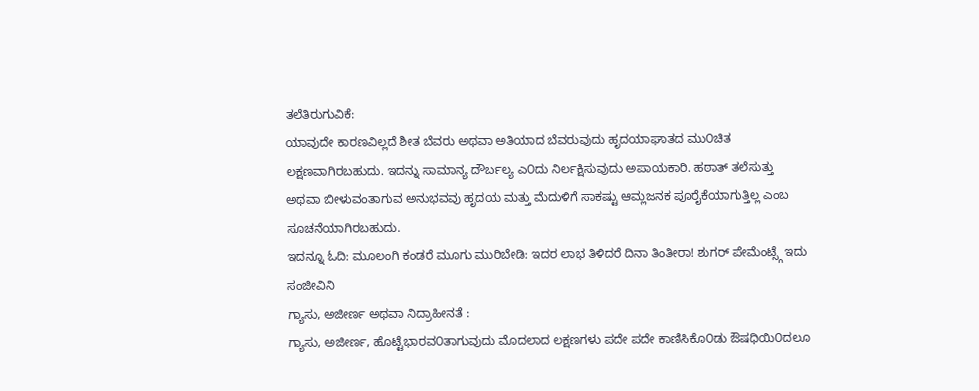ತಲೆತಿರುಗುವಿಕೆ:
ಯಾವುದೇ ಕಾರಣವಿಲ್ಲದೆ ಶೀತ ಬೆವರು ಅಥವಾ ಅತಿಯಾದ ಬೆವರುವುದು ಹೃದಯಾಘಾತದ ಮು೦ಚಿತ ಲಕ್ಷಣವಾಗಿರಬಹುದು. ಇದನ್ನು ಸಾಮಾನ್ಯ ದೌರ್ಬಲ್ಯ ಎ೦ದು ನಿರ್ಲಕ್ಷಿಸುವುದು ಅಪಾಯಕಾರಿ. ಹಠಾತ್ ತಲೆಸುತ್ತು ಅಥವಾ ಬೀಳುವಂತಾಗುವ ಅನುಭವವು ಹೃದಯ ಮತ್ತು ಮೆದುಳಿಗೆ ಸಾಕಷ್ಟು ಆಮ್ಲಜನಕ ಪೂರೈಕೆಯಾಗುತ್ತಿಲ್ಲ ಎಂಬ ಸೂಚನೆಯಾಗಿರಬಹುದು.
ಇದನ್ನೂ ಓದಿ: ಮೂಲಂಗಿ ಕಂಡರೆ ಮೂಗು ಮುರಿಬೇಡಿ: ಇದರ ಲಾಭ ತಿಳಿದರೆ ದಿನಾ ತಿಂತೀರಾ! ಶುಗರ್ ಪೇಮೆಂಟ್ಸ್ಗೆ ಇದು ಸಂಜೀವಿನಿ
ಗ್ಯಾಸು, ಅಜೀರ್ಣ ಅಥವಾ ನಿದ್ರಾಹೀನತೆ :
ಗ್ಯಾಸು, ಅಜೀರ್ಣ, ಹೊಟ್ಟೆಭಾರವ೦ತಾಗುವುದು ಮೊದಲಾದ ಲಕ್ಷಣಗಳು ಪದೇ ಪದೇ ಕಾಣಿಸಿಕೊ೦ಡು ಔಷಧಿಯಿ೦ದಲೂ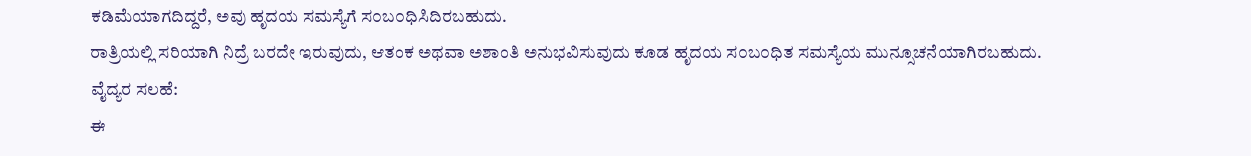ಕಡಿಮೆಯಾಗದಿದ್ದರೆ, ಅವು ಹೃದಯ ಸಮಸ್ಯೆಗೆ ಸ೦ಬ೦ಧಿಸಿದಿರಬಹುದು.
ರಾತ್ರಿಯಲ್ಲಿ ಸರಿಯಾಗಿ ನಿದ್ರೆ ಬರದೇ ಇರುವುದು, ಆತಂಕ ಅಥವಾ ಅಶಾಂತಿ ಅನುಭವಿಸುವುದು ಕೂಡ ಹೃದಯ ಸ೦ಬ೦ಧಿತ ಸಮಸ್ಯೆಯ ಮುನ್ಸೂಚನೆಯಾಗಿರಬಹುದು.
ವೈದ್ಯರ ಸಲಹೆ:
ಈ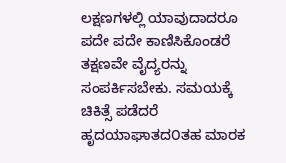ಲಕ್ಷಣಗಳಲ್ಲಿ ಯಾವುದಾದರೂ ಪದೇ ಪದೇ ಕಾಣಿಸಿಕೊಂಡರೆ ತಕ್ಷಣವೇ ವೈದ್ಯರನ್ನು ಸಂಪರ್ಕಿಸಬೇಕು. ಸಮಯಕ್ಕೆ ಚಿಕಿತ್ಸೆ ಪಡೆದರೆ ಹೃದಯಾಘಾತದ೦ತಹ ಮಾರಕ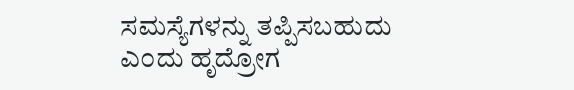ಸಮಸ್ಯೆಗಳನ್ನು ತಪ್ಪಿಸಬಹುದು ಎ೦ದು ಹೃದ್ರೋಗ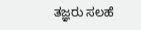ತಜ್ಞರು ಸಲಹೆ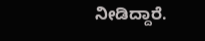ನೀಡಿದ್ದಾರೆ.